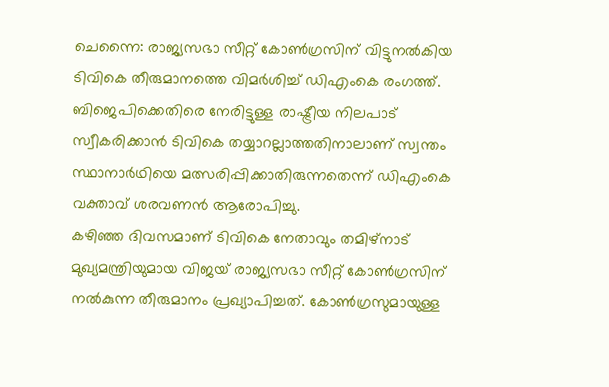ചെന്നൈ: രാജ്യസഭാ സീറ്റ് കോൺഗ്രസിന് വിട്ടുനൽകിയ ടിവികെ തീരുമാനത്തെ വിമർശിച്ച് ഡിഎംകെ രംഗത്ത്. ബിജെപിക്കെതിരെ നേരിട്ടുള്ള രാഷ്ട്രീയ നിലപാട് സ്വീകരിക്കാൻ ടിവികെ തയ്യാറല്ലാത്തതിനാലാണ് സ്വന്തം സ്ഥാനാർഥിയെ മത്സരിപ്പിക്കാതിരുന്നതെന്ന് ഡിഎംകെ വക്താവ് ശരവണൻ ആരോപിച്ചു.
കഴിഞ്ഞ ദിവസമാണ് ടിവികെ നേതാവും തമിഴ്നാട് മുഖ്യമന്ത്രിയുമായ വിജയ് രാജ്യസഭാ സീറ്റ് കോൺഗ്രസിന് നൽകുന്ന തീരുമാനം പ്രഖ്യാപിച്ചത്. കോൺഗ്രസുമായുള്ള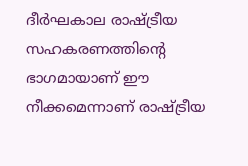ദീർഘകാല രാഷ്ട്രീയ സഹകരണത്തിന്റെ ഭാഗമായാണ് ഈ നീക്കമെന്നാണ് രാഷ്ട്രീയ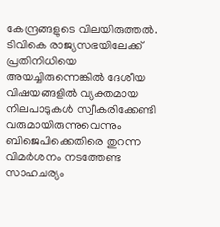കേന്ദ്രങ്ങളുടെ വിലയിരുത്തൽ.
ടിവികെ രാജ്യസഭയിലേക്ക് പ്രതിനിധിയെ അയച്ചിരുന്നെങ്കിൽ ദേശീയ വിഷയങ്ങളിൽ വ്യക്തമായ നിലപാടുകൾ സ്വീകരിക്കേണ്ടി വരുമായിരുന്നുവെന്നും ബിജെപിക്കെതിരെ തുറന്ന വിമർശനം നടത്തേണ്ട സാഹചര്യം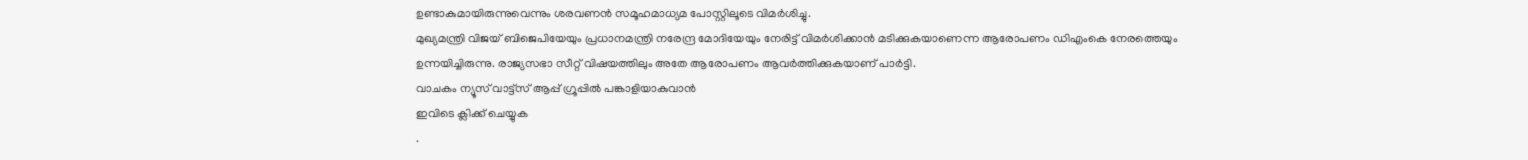ഉണ്ടാകുമായിരുന്നുവെന്നും ശരവണൻ സമൂഹമാധ്യമ പോസ്റ്റിലൂടെ വിമർശിച്ചു.
മുഖ്യമന്ത്രി വിജയ് ബിജെപിയേയും പ്രധാനമന്ത്രി നരേന്ദ്ര മോദിയേയും നേരിട്ട് വിമർശിക്കാൻ മടിക്കുകയാണെന്ന ആരോപണം ഡിഎംകെ നേരത്തെയും ഉന്നയിച്ചിരുന്നു. രാജ്യസഭാ സീറ്റ് വിഷയത്തിലും അതേ ആരോപണം ആവർത്തിക്കുകയാണ് പാർട്ടി.
വാചകം ന്യൂസ് വാട്ട്സ് ആപ്പ് ഗ്രൂപ്പിൽ പങ്കാളിയാകുവാൻ
ഇവിടെ ക്ലിക്ക് ചെയ്യുക
.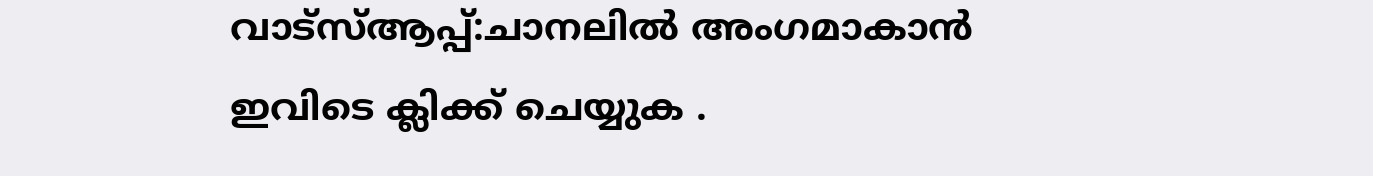വാട്സ്ആപ്പ്:ചാനലിൽ അംഗമാകാൻ ഇവിടെ ക്ലിക്ക് ചെയ്യുക .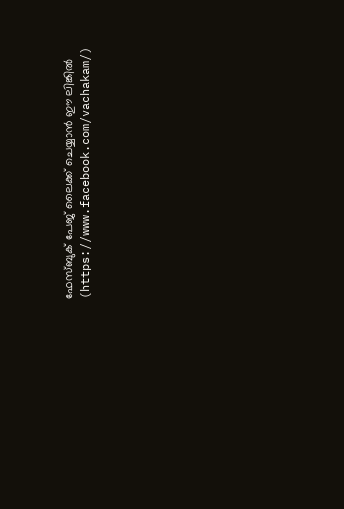ഫേസ്ബുക് പേജ് ലൈക്ക് ചെയ്യാൻ ഈ ലിങ്കിൽ (https://www.facebook.com/vachakam/)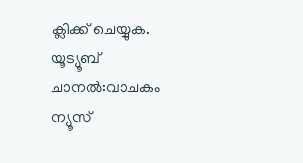ക്ലിക്ക് ചെയ്യുക.
യൂട്യൂബ് ചാനൽ:വാചകം ന്യൂസ്